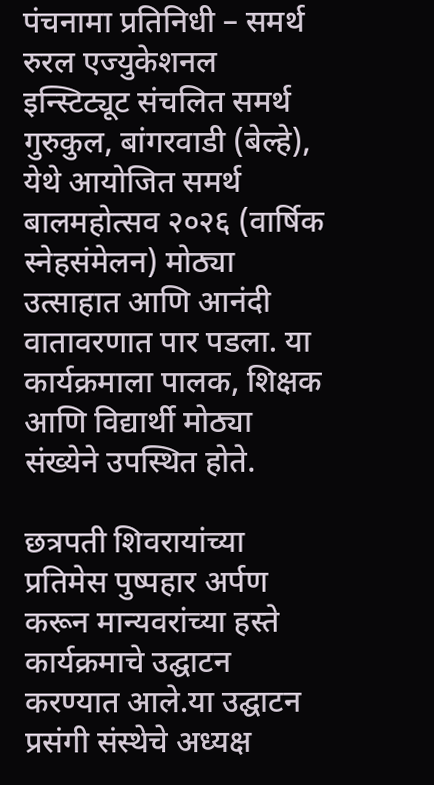पंचनामा प्रतिनिधी – समर्थ रुरल एज्युकेशनल इन्स्टिट्यूट संचलित समर्थ गुरुकुल, बांगरवाडी (बेल्हे), येथे आयोजित समर्थ बालमहोत्सव २०२६ (वार्षिक स्नेहसंमेलन) मोठ्या उत्साहात आणि आनंदी वातावरणात पार पडला. या कार्यक्रमाला पालक, शिक्षक आणि विद्यार्थी मोठ्या संख्येने उपस्थित होते.

छत्रपती शिवरायांच्या प्रतिमेस पुष्पहार अर्पण करून मान्यवरांच्या हस्ते कार्यक्रमाचे उद्घाटन करण्यात आले.या उद्घाटन प्रसंगी संस्थेचे अध्यक्ष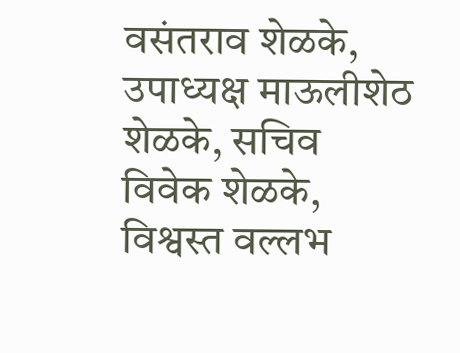वसंतराव शेळके, उपाध्यक्ष माऊलीशेठ शेळके, सचिव विवेक शेळके, विश्वस्त वल्लभ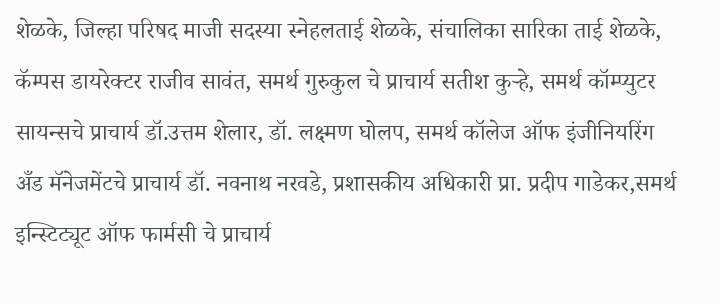शेळके, जिल्हा परिषद माजी सदस्या स्नेहलताई शेळके, संचालिका सारिका ताई शेळके, कॅम्पस डायरेक्टर राजीव सावंत, समर्थ गुरुकुल चे प्राचार्य सतीश कुऱ्हे, समर्थ कॉम्प्युटर सायन्सचे प्राचार्य डॉ.उत्तम शेलार, डॉ. लक्ष्मण घोलप, समर्थ कॉलेज ऑफ इंजीनियरिंग अँड मॅनेजमेंटचे प्राचार्य डॉ. नवनाथ नरवडे, प्रशासकीय अधिकारी प्रा. प्रदीप गाडेकर,समर्थ इन्स्टिट्यूट ऑफ फार्मसी चे प्राचार्य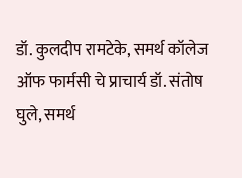डॉ. कुलदीप रामटेके, समर्थ कॉलेज ऑफ फार्मसी चे प्राचार्य डॉ. संतोष घुले, समर्थ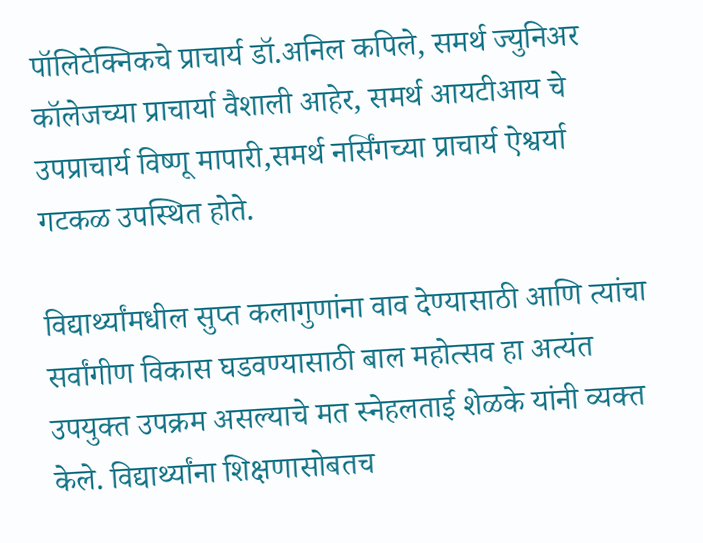पॉलिटेक्निकचे प्राचार्य डॉ.अनिल कपिले, समर्थ ज्युनिअर कॉलेजच्या प्राचार्या वैशाली आहेर, समर्थ आयटीआय चे उपप्राचार्य विष्णू मापारी,समर्थ नर्सिंगच्या प्राचार्य ऐश्वर्या गटकळ उपस्थित होते.

विद्यार्थ्यांमधील सुप्त कलागुणांना वाव देण्यासाठी आणि त्यांचा सर्वांगीण विकास घडवण्यासाठी बाल महोत्सव हा अत्यंत उपयुक्त उपक्रम असल्याचे मत स्नेहलताई शेळके यांनी व्यक्त केले. विद्यार्थ्यांना शिक्षणासोबतच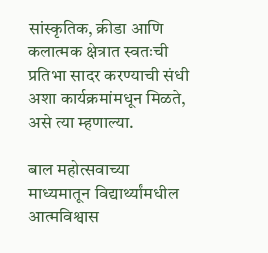सांस्कृतिक, क्रीडा आणि कलात्मक क्षेत्रात स्वतःची प्रतिभा सादर करण्याची संधी अशा कार्यक्रमांमधून मिळते, असे त्या म्हणाल्या.

बाल महोत्सवाच्या माध्यमातून विद्यार्थ्यांमधील आत्मविश्वास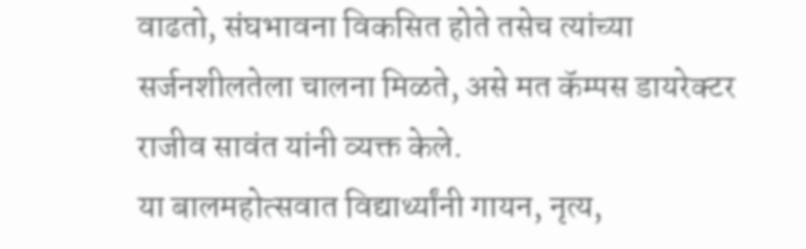वाढतो, संघभावना विकसित होते तसेच त्यांच्या सर्जनशीलतेला चालना मिळते, असे मत कॅम्पस डायरेक्टर राजीव सावंत यांनी व्यक्त केले.
या बालमहोत्सवात विद्यार्थ्यांनी गायन, नृत्य,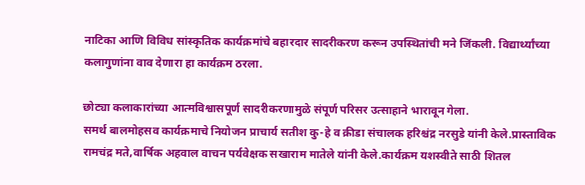नाटिका आणि विविध सांस्कृतिक कार्यक्रमांचे बहारदार सादरीकरण करून उपस्थितांची मने जिंकली. विद्यार्थ्यांच्या कलागुणांना वाव देणारा हा कार्यक्रम ठरला.

छोट्या कलाकारांच्या आत्मविश्वासपूर्ण सादरीकरणामुळे संपूर्ण परिसर उत्साहाने भारावून गेला.
समर्थ बालमोहसव कार्यक्रमाचे नियोजन प्राचार्य सतीश कु-हे व क्रीडा संचालक हरिश्चंद्र नरसुडे यांनी केले.प्रास्ताविक रामचंद्र मते,वार्षिक अहवाल वाचन पर्यवेक्षक सखाराम मातेले यांनी केले.कार्यक्रम यशस्वीते साठी शितल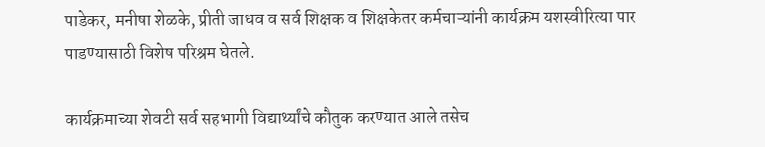पाडेकर, मनीषा शेळके, प्रीती जाधव व सर्व शिक्षक व शिक्षकेतर कर्मचाऱ्यांनी कार्यक्रम यशस्वीरित्या पार पाडण्यासाठी विशेष परिश्रम घेतले.

कार्यक्रमाच्या शेवटी सर्व सहभागी विद्यार्थ्यांचे कौतुक करण्यात आले तसेच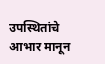उपस्थितांचे आभार मानून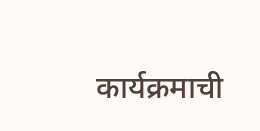कार्यक्रमाची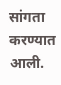सांगता करण्यात आली.